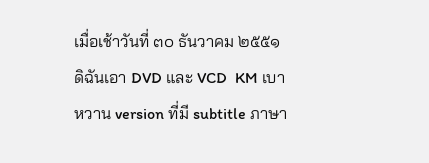เมื่อเช้าวันที่ ๓๐ ธันวาคม ๒๕๕๑ ดิฉันเอา DVD และ VCD  KM เบาหวาน version ที่มี subtitle ภาษา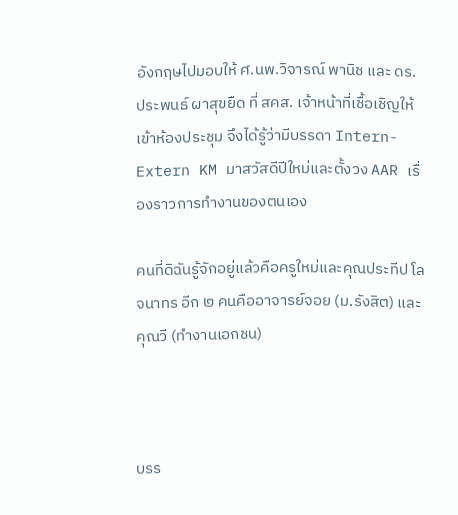อังกฤษไปมอบให้ ศ.นพ.วิจารณ์ พานิช และ ดร.ประพนธ์ ผาสุขยืด ที่ สคส. เจ้าหน้าที่เชื้อเชิญให้เข้าห้องประชุม จึงได้รู้ว่ามีบรรดา Intern-Extern KM มาสวัสดีปีใหม่และตั้งวง AAR เรื่องราวการทำงานของตนเอง

คนที่ดิฉันรู้จักอยู่แล้วคือครูใหม่และคุณประทีป โลจนาทร อีก ๒ คนคืออาจารย์จอย (ม.รังสิต) และคุณวี (ทำงานเอกชน)



บรร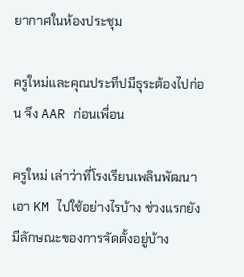ยากาศในห้องประชุม

ครูใหม่และคุณประทีปมีธุระต้องไปก่อน จึง AAR ก่อนเพื่อน

ครูใหม่ เล่าว่าที่โรงเรียนเพลินพัฒนาเอา KM ไปใช้อย่างไรบ้าง ช่วงแรกยังมีลักษณะของการจัดตั้งอยู่บ้าง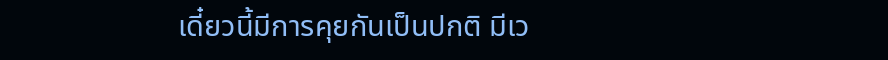เดี๋ยวนี้มีการคุยกันเป็นปกติ มีเว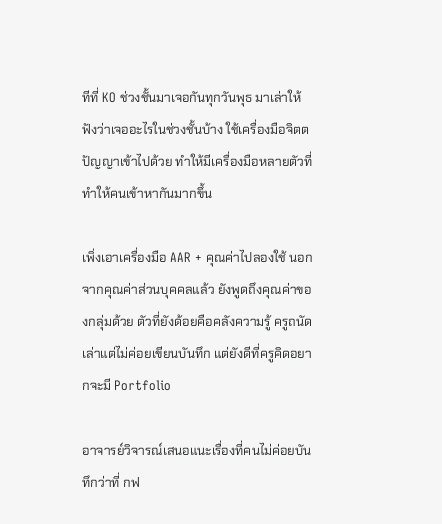ทีที่ KO ช่วงชั้นมาเจอกันทุกวันพุธ มาเล่าให้ฟังว่าเจออะไรในช่วงชั้นบ้าง ใช้เครื่องมือจิตตปัญญาเข้าไปด้วย ทำให้มีเครื่องมือหลายตัวที่ทำให้คนเข้าหากันมากขึ้น

เพิ่งเอาเครื่องมือ AAR + คุณค่าไปลองใช้ นอกจากคุณค่าส่วนบุคคลแล้ว ยังพูดถึงคุณค่าของกลุ่มด้วย ตัวที่ยังด้อยคือคลังความรู้ ครูถนัดเล่าแต่ไม่ค่อยเขียนบันทึก แต่ยังดีที่ครูคิดอยากจะมี Portfolio

อาจารย์วิจารณ์เสนอแนะเรื่องที่คนไม่ค่อยบันทึกว่าที่ กฟ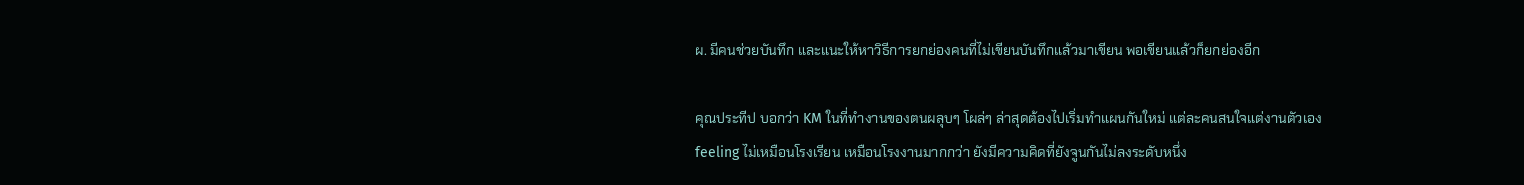ผ. มีคนช่วยบันทึก และแนะให้หาวิธีการยกย่องคนที่ไม่เขียนบันทึกแล้วมาเขียน พอเขียนแล้วก็ยกย่องอีก

คุณประทีป บอกว่า KM ในที่ทำงานของตนผลุบๆ โผล่ๆ ล่าสุดต้องไปเริ่มทำแผนกันใหม่ แต่ละคนสนใจแต่งานตัวเอง feeling ไม่เหมือนโรงเรียน เหมือนโรงงานมากกว่า ยังมีความคิดที่ยังจูนกันไม่ลงระดับหนึ่ง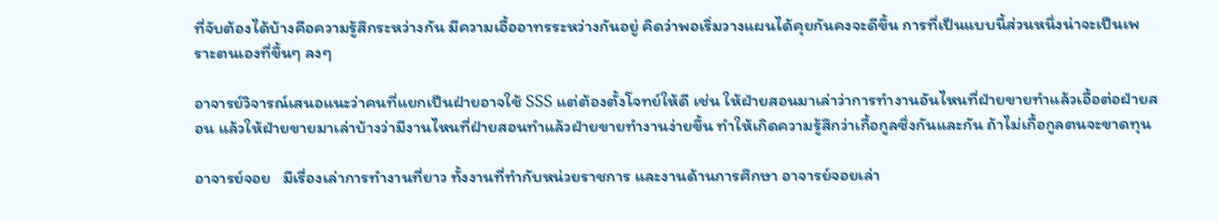ที่จับต้องได้บ้างคือความรู้สึกระหว่างกัน มีความเอื้ออาทรระหว่างกันอยู่ คิดว่าพอเริ่มวางแผนได้คุยกันคงจะดีขึ้น การที่เป็นแบบนี้ส่วนหนึ่งน่าจะเป็นเพราะตนเองที่ขึ้นๆ ลงๆ

อาจารย์วิจารณ์เสนอแนะว่าคนที่แยกเป็นฝ่ายอาจใช้ SSS แต่ต้องตั้งโจทย์ให้ดี เช่น ให้ฝ่ายสอนมาเล่าว่าการทำงานอันไหนที่ฝ่ายขายทำแล้วเอื้อต่อฝ่ายสอน แล้วให้ฝ่ายขายมาเล่าบ้างว่ามีงานไหนที่ฝ่ายสอนทำแล้วฝ่ายขายทำงานง่ายขึ้น ทำให้เกิดความรู้สึกว่าเกื้อกูลซึ่งกันและกัน ถ้าไม่เกื้อกูลตนจะขาดทุน

อาจารย์จอย   มีเรื่องเล่าการทำงานที่ยาว ทั้งงานที่ทำกับหน่วยราชการ และงานด้านการศึกษา อาจารย์จอยเล่า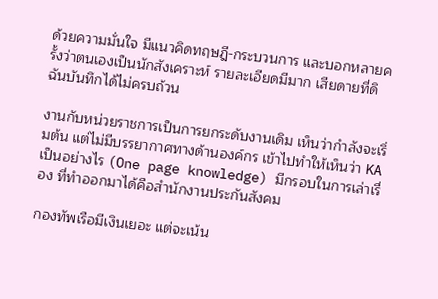ด้วยความมั่นใจ มีแนวคิดทฤษฎี-กระบวนการ และบอกหลายครั้งว่าตนเองเป็นนักสังเคราะห์ รายละเอียดมีมาก เสียดายที่ดิฉันบันทึกได้ไม่ครบถ้วน

งานกับหน่วยราชการเป็นการยกระดับงานเดิม เห็นว่ากำลังจะเริ่มต้น แต่ไม่มีบรรยากาศทางด้านองค์กร เข้าไปทำให้เห็นว่า KA เป็นอย่างไร (One page knowledge) มีกรอบในการเล่าเรื่อง ที่ทำออกมาได้คือสำนักงานประกันสังคม

กองทัพเรือมีเงินเยอะ แต่จะเน้น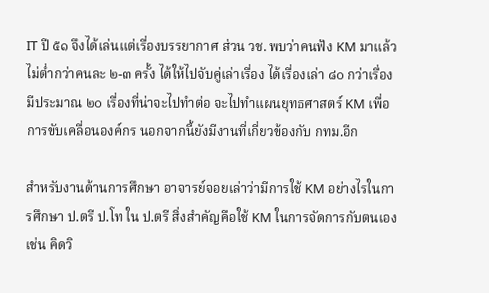IT ปี ๕๑ จึงได้เล่นแต่เรื่องบรรยากาศ ส่วน วช. พบว่าคนฟัง KM มาแล้วไม่ต่ำกว่าคนละ ๒-๓ ครั้ง ได้ให้ไปจับคู่เล่าเรื่อง ได้เรื่องเล่า ๘๐ กว่าเรื่อง มีประมาณ ๒๐ เรื่องที่น่าจะไปทำต่อ จะไปทำแผนยุทธศาสตร์ KM เพื่อการขับเคลื่อนองค์กร นอกจากนี้ยังมีงานที่เกี่ยวข้องกับ กทม.อีก

สำหรับงานด้านการศึกษา อาจารย์จอยเล่าว่ามีการใช้ KM อย่างไรในการศึกษา ป.ตรี ป.โท ใน ป.ตรี สิ่งสำคัญคือใช้ KM ในการจัดการกับตนเอง เช่น คิดวิ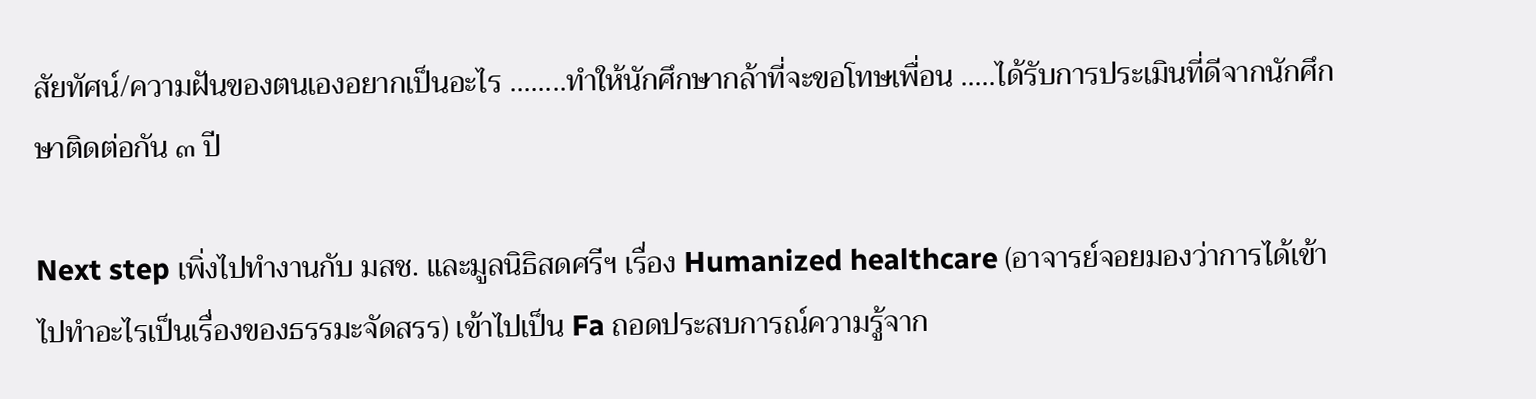สัยทัศน์/ความฝันของตนเองอยากเป็นอะไร ........ทำให้นักศึกษากล้าที่จะขอโทษเพื่อน .....ได้รับการประเมินที่ดีจากนักศึกษาติดต่อกัน ๓ ปี

Next step เพิ่งไปทำงานกับ มสช. และมูลนิธิสดศรีฯ เรื่อง Humanized healthcare (อาจารย์จอยมองว่าการได้เข้าไปทำอะไรเป็นเรื่องของธรรมะจัดสรร) เข้าไปเป็น Fa ถอดประสบการณ์ความรู้จาก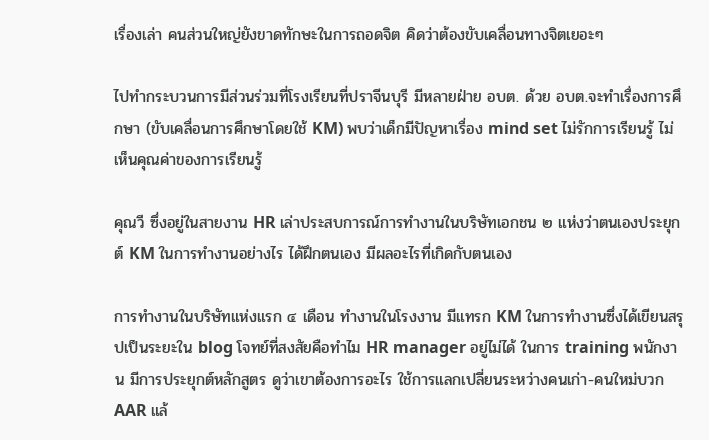เรื่องเล่า คนส่วนใหญ่ยังขาดทักษะในการถอดจิต คิดว่าต้องขับเคลื่อนทางจิตเยอะๆ

ไปทำกระบวนการมีส่วนร่วมที่โรงเรียนที่ปราจีนบุรี มีหลายฝ่าย อบต. ด้วย อบต.จะทำเรื่องการศึกษา (ขับเคลื่อนการศึกษาโดยใช้ KM) พบว่าเด็กมีปัญหาเรื่อง mind set ไม่รักการเรียนรู้ ไม่เห็นคุณค่าของการเรียนรู้

คุณวี ซึ่งอยู่ในสายงาน HR เล่าประสบการณ์การทำงานในบริษัทเอกชน ๒ แห่งว่าตนเองประยุกต์ KM ในการทำงานอย่างไร ได้ฝึกตนเอง มีผลอะไรที่เกิดกับตนเอง

การทำงานในบริษัทแห่งแรก ๔ เดือน ทำงานในโรงงาน มีแทรก KM ในการทำงานซึ่งได้เขียนสรุปเป็นระยะใน blog โจทย์ที่สงสัยคือทำไม HR manager อยู่ไม่ได้ ในการ training พนักงาน มีการประยุกต์หลักสูตร ดูว่าเขาต้องการอะไร ใช้การแลกเปลี่ยนระหว่างคนเก่า-คนใหม่บวก AAR แล้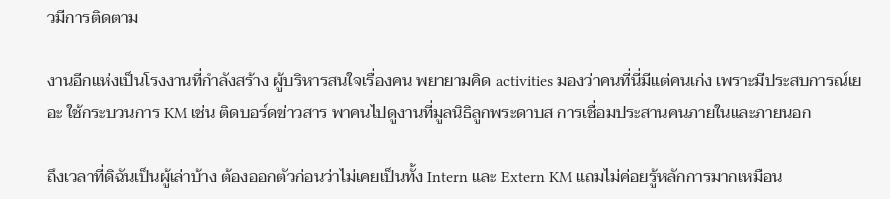วมีการติดตาม

งานอีกแห่งเป็นโรงงานที่กำลังสร้าง ผู้บริหารสนใจเรื่องคน พยายามคิด activities มองว่าคนที่นี่มีแต่คนเก่ง เพราะมีประสบการณ์เยอะ ใช้กระบวนการ KM เช่น ติดบอร์ดข่าวสาร พาคนไปดูงานที่มูลนิธิลูกพระดาบส การเชื่อมประสานคนภายในและภายนอก

ถึงเวลาที่ดิฉันเป็นผู้เล่าบ้าง ต้องออกตัวก่อนว่าไม่เคยเป็นทั้ง Intern และ Extern KM แถมไม่ค่อยรู้หลักการมากเหมือน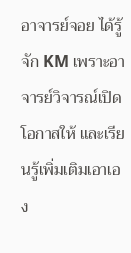อาจารย์จอย ได้รู้จัก KM เพราะอาจารย์วิจารณ์เปิดโอกาสให้ และเรียนรู้เพิ่มเติมเอาเอง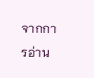จากการอ่าน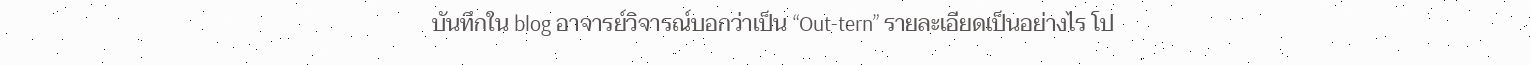บันทึกใน blog อาจารย์วิจารณ์บอกว่าเป็น “Out-tern” รายละเอียดเป็นอย่างไร โป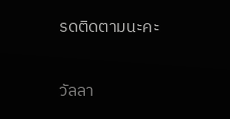รดติดตามนะคะ

วัลลา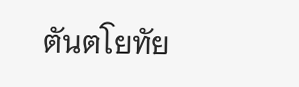ตันตโยทัย